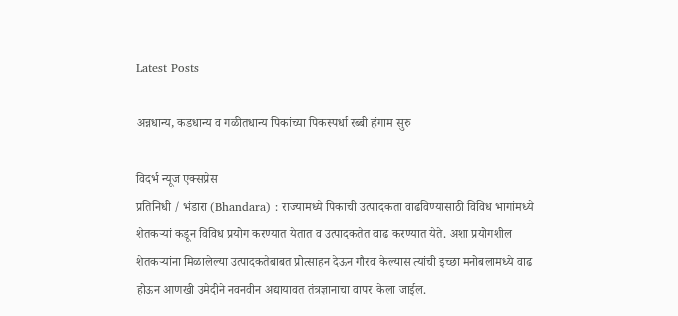Latest Posts

अन्नधान्य, कडधान्य व गळीतधान्य पिकांच्या पिकस्पर्धा रब्बी हंगाम सुरु

विदर्भ न्यूज एक्सप्रेस
प्रतिनिधी / भंडारा (Bhandara) : राज्यामध्ये पिकाची उत्पादकता वाढविण्यासाठी विविध भागांमध्ये शेतकऱ्यां कडून विविध प्रयोग करण्यात येतात व उत्पादकतेत वाढ करण्यात येते. अशा प्रयोगशील शेतकऱ्यांना मिळालेल्या उत्पादकतेबाबत प्रोत्साहन देऊन गौरव केल्यास त्यांची इच्छा मनोबलामध्ये वाढ होऊन आणखी उमेदीने नवनवीन अद्यायावत तंत्रज्ञानाचा वापर केला जाईल.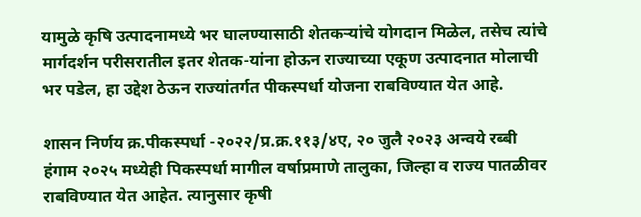यामुळे कृषि उत्पादनामध्ये भर घालण्यासाठी शेतकऱ्यांचे योगदान मिळेल, तसेच त्यांचे मार्गदर्शन परीसरातील इतर शेतक-यांना होऊन राज्याच्या एकूण उत्पादनात मोलाची भर पडेल, हा उद्देश ठेऊन राज्यांतर्गत पीकस्पर्धा योजना राबविण्यात येत आहे.

शासन निर्णय क्र.पीकस्पर्धा -२०२२/प्र.क्र.११३/४ए, २० जुलै २०२३ अन्वये रब्बी हंगाम २०२५ मध्येही पिकस्पर्धा मागील वर्षाप्रमाणे तालुका, जिल्हा व राज्य पातळीवर राबविण्यात येत आहेत. त्यानुसार कृषी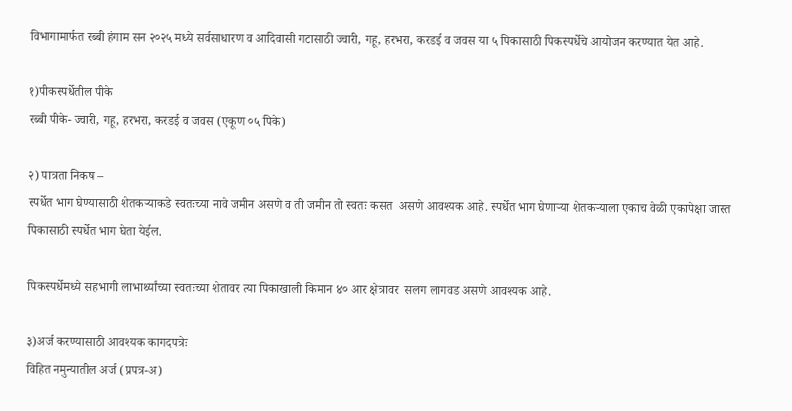विभागामार्फत रब्बी हंगाम सन २०२५ मध्ये सर्वसाधारण व आदिवासी गटासाठी ज्वारी, गहू, हरभरा, करडई व जवस या ५ पिकासाठी पिकस्पर्धेचे आयोजन करण्यात येत आहे.

१)पीकस्पर्धेतील पीके
रब्बी पीके- ज्वारी, गहू, हरभरा, करडई व जवस (एकूण ०५ पिके)

२) पात्रता निकष –
स्पर्धेत भाग घेण्यासाठी शेतकऱ्याकडे स्वतःच्या नावे जमीन असणे व ती जमीन तो स्वतः कसत  असणे आवश्यक आहे. स्पर्धेत भाग घेणाऱ्या शेतकऱ्याला एकाच वेळी एकापेक्षा जास्त पिकासाठी स्पर्धेत भाग घेता येईल.

पिकस्पर्धेमध्ये सहभागी लाभार्थ्यांच्या स्वतःच्या शेतावर त्या पिकाखाली किमान ४० आर क्षेत्रावर  सलग लागवड असणे आवश्यक आहे.

३)अर्ज करण्यासाठी आवश्यक कागदपत्रेः
विहित नमुन्यातील अर्ज (प्रपत्र-अ)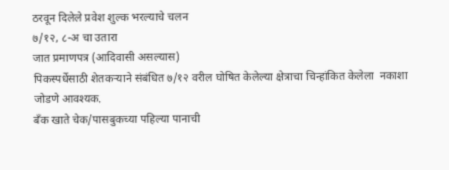ठरवून दिलेले प्रवेश शुल्क भरल्याचे चलन
७/१२, ८-अ चा उतारा
जात प्रमाणपत्र (आदिवासी असल्यास)
पिकस्पर्धेसाठी शेतकऱ्याने संबंधित ७/१२ वरील घोषित केलेल्या क्षेत्राचा चिन्हांकित केलेला  नकाशा जोडणे आवश्यक.
बँक खाते चेक/पासबुकच्या पहिल्या पानाची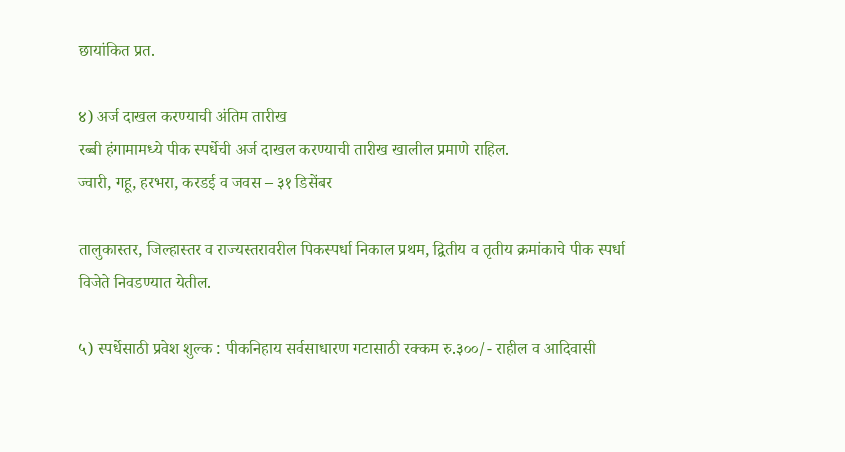छायांकित प्रत.

४) अर्ज दाखल करण्याची अंतिम तारीख
रब्बी हंगामामध्ये पीक स्पर्धेची अर्ज दाखल करण्याची तारीख खालील प्रमाणे राहिल.
ज्वारी, गहू, हरभरा, करडई व जवस – ३१ डिसेंबर

तालुकास्तर, जिल्हास्तर व राज्यस्तरावरील पिकस्पर्धा निकाल प्रथम, द्वितीय व तृतीय क्रमांकाचे पीक स्पर्धा विजेते निवडण्यात येतील.

५) स्पर्धेसाठी प्रवेश शुल्क : पीकनिहाय सर्वसाधारण गटासाठी रक्कम रु.३००/- राहील व आदिवासी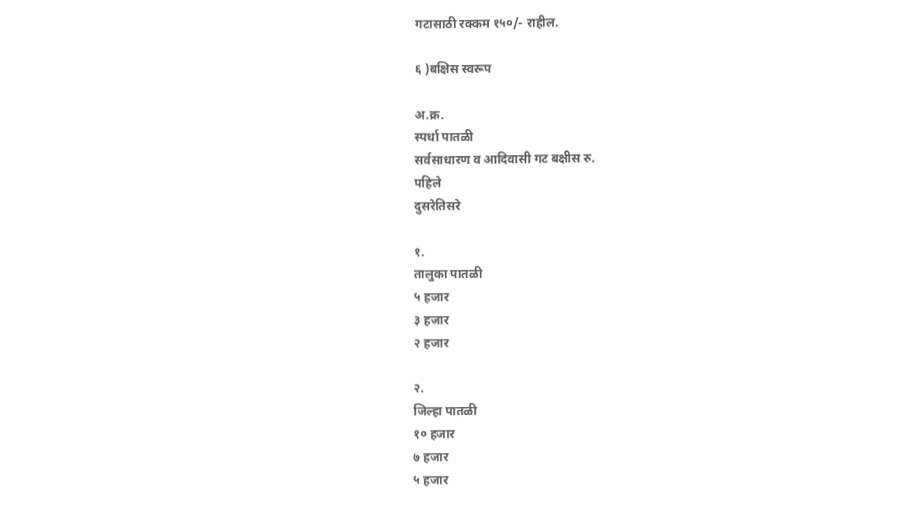गटासाठी रक्कम १५०/- राहील.

६ )बक्षिस स्वरूप

अ.क्र.
स्पर्धा पातळी
सर्वसाधारण व आदिवासी गट बक्षीस रु.
पहिले
दुसरेतिसरे

१.
तालुका पातळी
५ हजार
३ हजार
२ हजार

२.
जिल्हा पातळी
१० हजार
७ हजार
५ हजार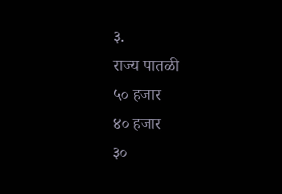३.
राज्य पातळी
५० हजार
४० हजार
३०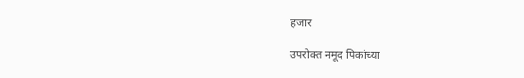हजार

उपरोक्त नमूद पिकांच्या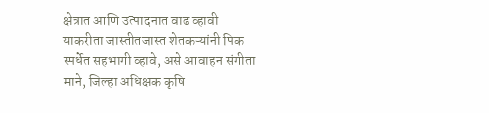क्षेत्रात आणि उत्पादनात वाढ व्हावी याकरीता जास्तीतजास्त शेतकऱ्यांनी पिक स्पर्धेत सहभागी व्हावे, असे आवाहन संगीता माने, जिल्हा अधिक्षक कृषि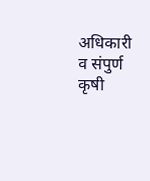अधिकारी व संपुर्ण कृषी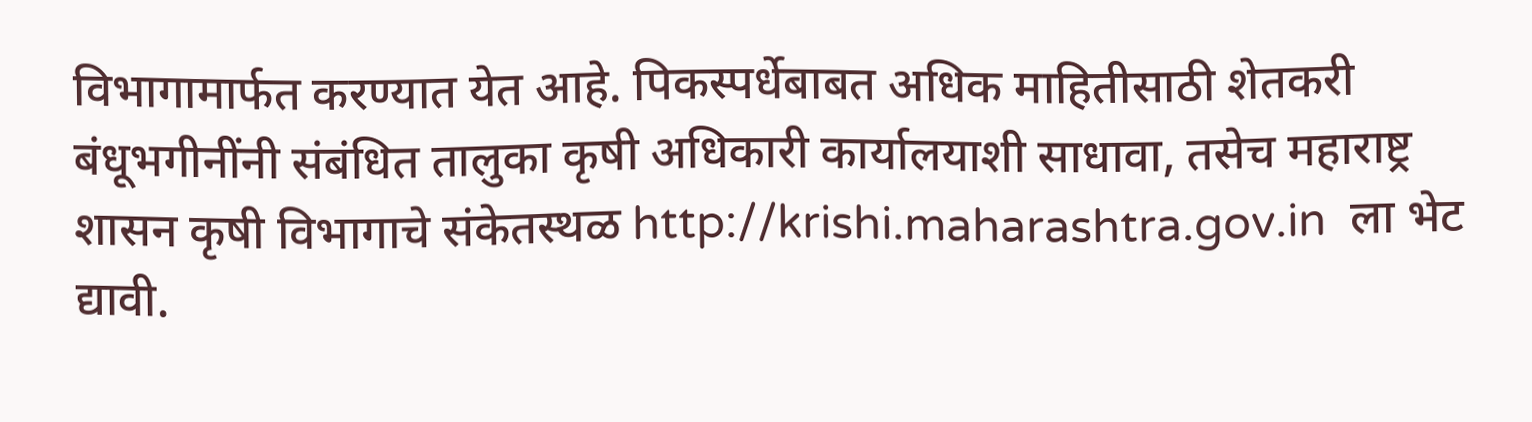विभागामार्फत करण्यात येत आहे. पिकस्पर्धेबाबत अधिक माहितीसाठी शेतकरी बंधूभगीनींनी संबंधित तालुका कृषी अधिकारी कार्यालयाशी साधावा, तसेच महाराष्ट्र शासन कृषी विभागाचे संकेतस्थळ http://krishi.maharashtra.gov.in  ला भेट द्यावी.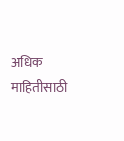अधिक माहितीसाठी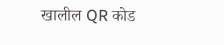खालील QR कोड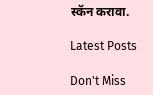स्कॅन करावा.

Latest Posts

Don't Miss